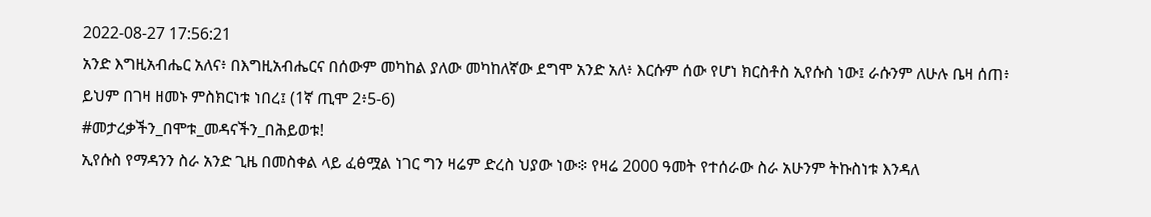2022-08-27 17:56:21
አንድ እግዚአብሔር አለና፥ በእግዚአብሔርና በሰውም መካከል ያለው መካከለኛው ደግሞ አንድ አለ፥ እርሱም ሰው የሆነ ክርስቶስ ኢየሱስ ነው፤ ራሱንም ለሁሉ ቤዛ ሰጠ፥ ይህም በገዛ ዘመኑ ምስክርነቱ ነበረ፤ (1ኛ ጢሞ 2፥5-6)
#መታረቃችን_በሞቱ_መዳናችን_በሕይወቱ!
ኢየሱስ የማዳንን ስራ አንድ ጊዜ በመስቀል ላይ ፈፅሟል ነገር ግን ዛሬም ድረስ ህያው ነው፨ የዛሬ 2000 ዓመት የተሰራው ስራ አሁንም ትኩስነቱ እንዳለ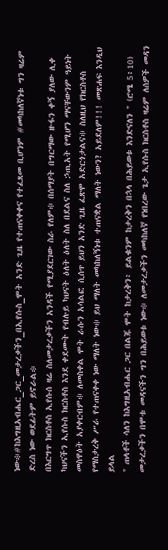ነው፨#ከእግዚአብሔር_ጋር_መታረቃችን_በኢየሱስ_ሞት አንድ ጊዜ የተጠናቀቀና የተፈጸመ ቢሆንም #መካከለኛነቱ ግን ዛሬም ድረስ ነው ወደፊትም ይኖራል፨
በእርግጥ ክርስቶስ ኢየሱሰ ዛሬ ስለመታረቃችን አንዳች የሚያደርገው ስራ የለም፨ በሰማያት በግርማው ዙፋን ቀኝ ያለው ሊቀ ካህናችን ኢየሱስ ክርስቶስ እንደ ቀደሙት የብሉይ ካህናት ዕለት ዕለት ስለ በደልና ስለ ኃጢአት የሚሆን ማናቸውንም ዓይነት መስዋዕት አያቀርብም፨ ለመስቀል ሞት ራሱን አሳልፎ ሲሰጥ ይህን አንድ ጊዜ ፈጽሞ አድርጎታልና፨ ስለዚህ የክርስቶስ የማስታረቅ ሥራ የተጠናቀቀ ነው ማለት ነው፨ ይህ ማለት መካከለኝነቱ ተጠናቋል ማለት ነውን? አይደለም!!! መጽሐፍ እንዲህ ይላል
" ጠላቶች ሳለን ከእግዚአብሔር ጋር በልጁ ሞት ከታረቅን፥ ይልቁንም ከታረቅን በኋላ በሕይወቱ እንድናለን " (ሮሜ 5፥10)
መታረቃችን በሞቱ መዳናችን ግን በሕይወቱ ነው፨ ለመታረቃችን መካከለኛ የነበረው ጌታ ኢየሱስ ክርስቶስ ዛሬም ለሰዎች መዳን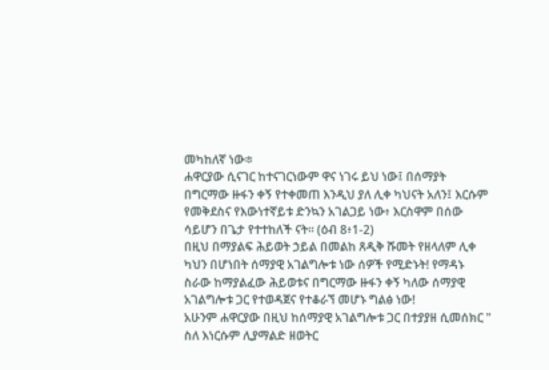መካከለኛ ነው፨
ሐዋርያው ሲናገር ከተናገርነውም ዋና ነገሩ ይህ ነው፤ በሰማያት በግርማው ዙፋን ቀኝ የተቀመጠ እንዲህ ያለ ሊቀ ካህናት አለን፤ እርሱም የመቅደስና የእውነተኛይቱ ድንኳን አገልጋይ ነው፥ እርስዋም በሰው ሳይሆን በጌታ የተተከለች ናት። (ዕብ 8፥1-2)
በዚህ በማያልፍ ሕይወት ኃይል በመልከ ጸዲቅ ሹመት የዘላለም ሊቀ ካህን በሆነበት ሰማያዊ አገልግሎቱ ነው ሰዎች የሚድኑት! የማዳኑ ስራው ከማያልፈው ሕይወቱና በግርማው ዙፋን ቀኝ ካለው ሰማያዊ አገልግሎቱ ጋር የተወዳጀና የተቆራኘ መሆኑ ግልፅ ነው!
አሁንም ሐዋርያው በዚህ ከሰማያዊ አገልግሎቱ ጋር በተያያዘ ሲመሰክር " ስለ እነርሱም ሊያማልድ ዘወትር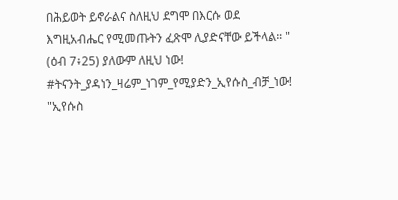በሕይወት ይኖራልና ስለዚህ ደግሞ በእርሱ ወደ እግዚአብሔር የሚመጡትን ፈጽሞ ሊያድናቸው ይችላል። " (ዕብ 7፥25) ያለውም ለዚህ ነው!
#ትናንት_ያዳነን_ዛሬም_ነገም_የሚያድን_ኢየሱስ_ብቻ_ነው!
"ኢየሱስ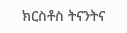ክርስቶስ ትናንትና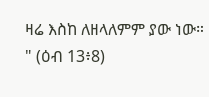ዛሬ እስከ ለዘላለምም ያው ነው። " (ዕብ 13፥8)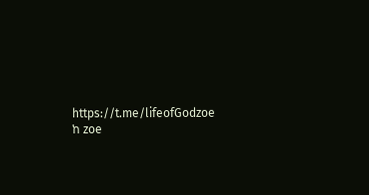https://t.me/lifeofGodzoe
ከ zoe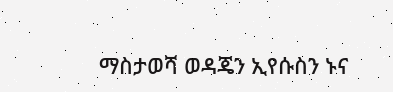ማስታወሻ ወዳጄን ኢየሱስን ኑና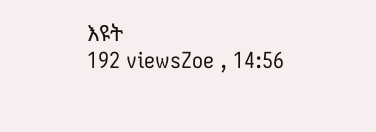እዩት
192 viewsZoe , 14:56